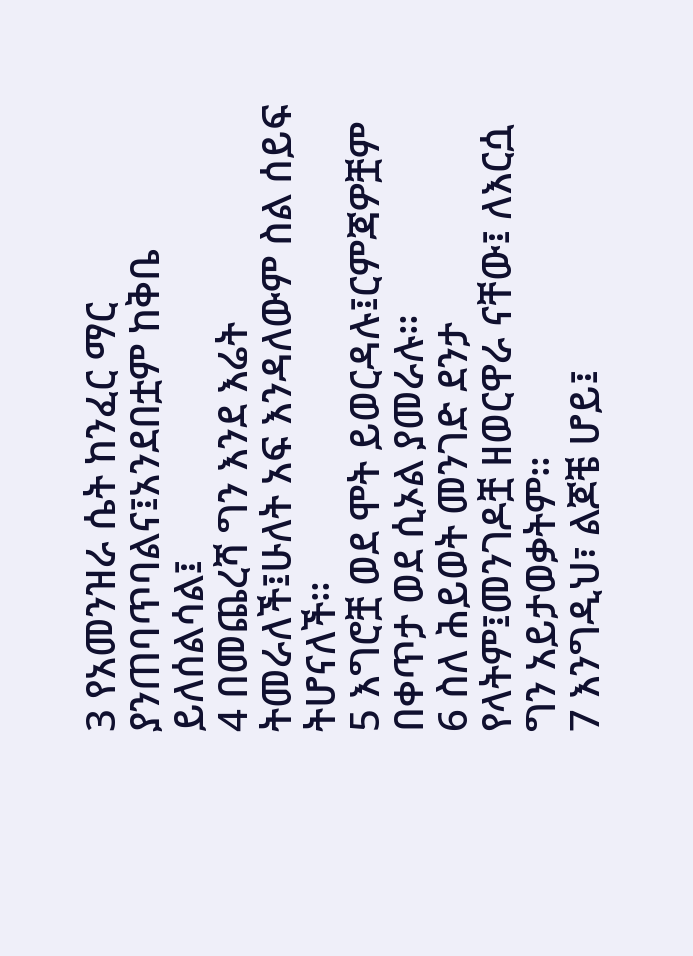3 የአመንዝራ ሴት ከንፈር ማር ያንጠባጥባልና፤አንደበቷም ከቅቤ ይለሰልሳል፤
4 በመጨረሻ ግን እንደ እሬት ትመራለች፤ሁለት አፍ እንዳለውም ስል ሰይፍ ትሆናለች።
5 እግሮቿ ወደ ሞት ይወርዳሉ፤ርምጃዎቿም በቀጥታ ወደ ሲኦል ያመራሉ።
6 ስለ ሕይወት መንገድ ደንታ የላትም፤መንገዶቿ ዘወርዋራ ናቸው፤ ለእርሷ ግን አይታወቃትም።
7 እንግዲህ፣ ልጆቼ ሆይ፤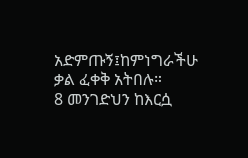አድምጡኝ፤ከምነግራችሁ ቃል ፈቀቅ አትበሉ።
8 መንገድህን ከእርሷ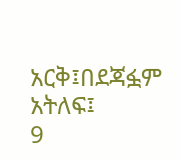አርቅ፤በደጃፏም አትለፍ፤
9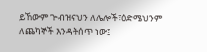ይኸውም ጒብዝናህን ለሌሎች፣ዕድሜህንም ለጨካኞች እንዳትሰጥ ነው፤